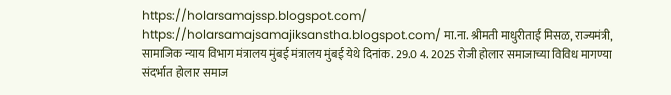https://holarsamajssp.blogspot.com/ https://holarsamajsamajiksanstha.blogspot.com/ मा.ना. श्रीमती माधुरीताईं मिसळ, राज्यमंत्री, सामाजिक न्याय विभाग मंत्रालय मुंबई मंत्रालय मुंबई येथे दिनांक. 29.0 4. 2025 रोजी होलार समाजाच्या विविध मागण्या संदर्भात होलार समाज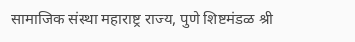सामाजिक संस्था महाराष्ट्र राज्य, पुणे शिष्टमंडळ श्री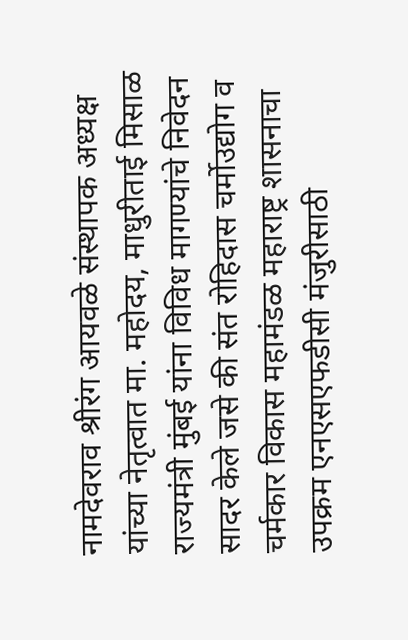नामदेवराव श्रीरंग आयवळे संस्थापक अध्यक्ष यांच्या नेतृत्वात मा. महोदय, माधुरीताई मिसाळ राज्यमंत्री मुंबई यांना विविध मागण्यांचे निवेदन सादर केले जसे की संत रोहिदास चर्मोउद्योग व चर्मकार विकास महामंडळ महाराष्ट्र शासनाचा उपक्रम एनएसएफडीसी मंजुरीसाठी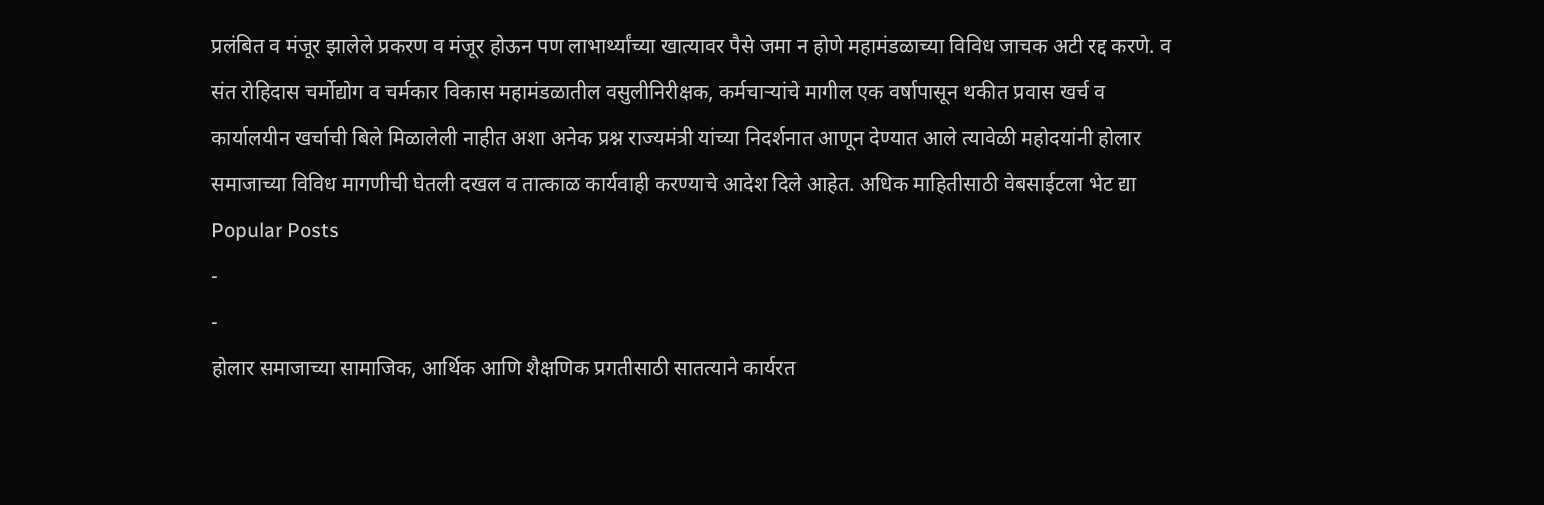प्रलंबित व मंजूर झालेले प्रकरण व मंजूर होऊन पण लाभार्थ्यांच्या खात्यावर पैसे जमा न होणे महामंडळाच्या विविध जाचक अटी रद्द करणे. व संत रोहिदास चर्मोद्योग व चर्मकार विकास महामंडळातील वसुलीनिरीक्षक, कर्मचाऱ्यांचे मागील एक वर्षापासून थकीत प्रवास खर्च व कार्यालयीन खर्चाची बिले मिळालेली नाहीत अशा अनेक प्रश्न राज्यमंत्री यांच्या निदर्शनात आणून देण्यात आले त्यावेळी महोदयांनी होलार समाजाच्या विविध मागणीची घेतली दखल व तात्काळ कार्यवाही करण्याचे आदेश दिले आहेत. अधिक माहितीसाठी वेबसाईटला भेट द्या
Popular Posts
-
-
होलार समाजाच्या सामाजिक, आर्थिक आणि शैक्षणिक प्रगतीसाठी सातत्याने कार्यरत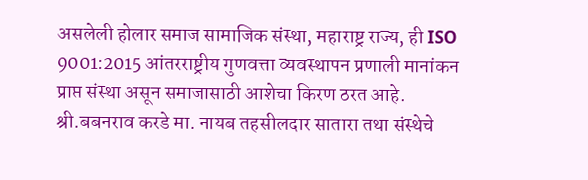असलेली होलार समाज सामाजिक संस्था, महाराष्ट्र राज्य, ही ISO 9001:2015 आंतरराष्ट्रीय गुणवत्ता व्यवस्थापन प्रणाली मानांकन प्राप्त संस्था असून समाजासाठी आशेचा किरण ठरत आहे. श्री.बबनराव करडे मा. नायब तहसीलदार सातारा तथा संस्थेचे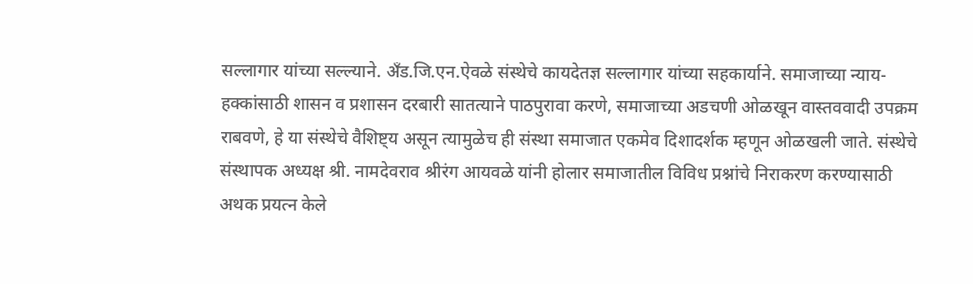सल्लागार यांच्या सल्ल्याने. अँड.जि.एन.ऐवळे संस्थेचे कायदेतज्ञ सल्लागार यांच्या सहकार्याने. समाजाच्या न्याय-हक्कांसाठी शासन व प्रशासन दरबारी सातत्याने पाठपुरावा करणे, समाजाच्या अडचणी ओळखून वास्तववादी उपक्रम राबवणे, हे या संस्थेचे वैशिष्ट्य असून त्यामुळेच ही संस्था समाजात एकमेव दिशादर्शक म्हणून ओळखली जाते. संस्थेचे संस्थापक अध्यक्ष श्री. नामदेवराव श्रीरंग आयवळे यांनी होलार समाजातील विविध प्रश्नांचे निराकरण करण्यासाठी अथक प्रयत्न केले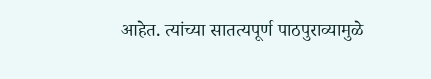आहेत. त्यांच्या सातत्यपूर्ण पाठपुराव्यामुळे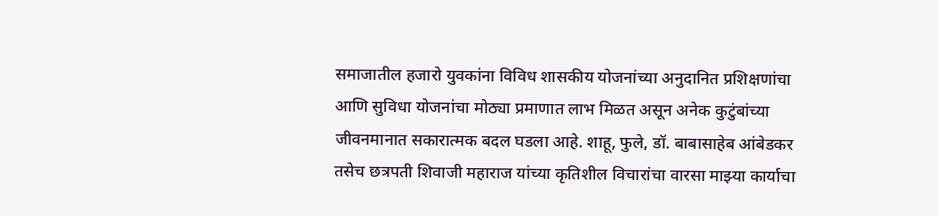समाजातील हजारो युवकांना विविध शासकीय योजनांच्या अनुदानित प्रशिक्षणांचा आणि सुविधा योजनांचा मोठ्या प्रमाणात लाभ मिळत असून अनेक कुटुंबांच्या जीवनमानात सकारात्मक बदल घडला आहे. शाहू, फुले, डॉ. बाबासाहेब आंबेडकर तसेच छत्रपती शिवाजी महाराज यांच्या कृतिशील विचारांचा वारसा माझ्या कार्याचा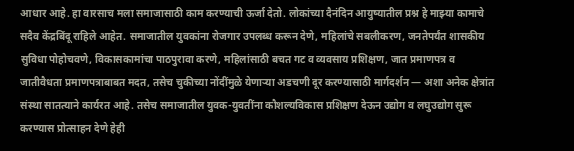आधार आहे. हा वारसाच मला समाजासाठी काम करण्याची ऊर्जा देतो. लोकांच्या दैनंदिन आयुष्यातील प्रश्न हे माझ्या कामाचे सदैव केंद्रबिंदू राहिले आहेत. समाजातील युवकांना रोजगार उपलब्ध करून देणे, महिलांचे सबलीकरण, जनतेपर्यंत शासकीय सुविधा पोहोचवणे, विकासकामांचा पाठपुरावा करणे, महिलांसाठी बचत गट व व्यवसाय प्रशिक्षण, जात प्रमाणपत्र व जातीवैधता प्रमाणपत्राबाबत मदत, तसेच चुकीच्या नोंदींमुळे येणाऱ्या अडचणी दूर करण्यासाठी मार्गदर्शन — अशा अनेक क्षेत्रांत संस्था सातत्याने कार्यरत आहे. तसेच समाजातील युवक-युवतींना कौशल्यविकास प्रशिक्षण देऊन उद्योग व लघुउद्योग सुरू करण्यास प्रोत्साहन देणे हेही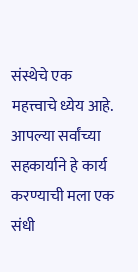संस्थेचे एक महत्त्वाचे ध्येय आहे. आपल्या सर्वांच्या सहकार्याने हे कार्य करण्याची मला एक संधी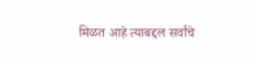मिळत आहे त्याबद्दल सर्वांचे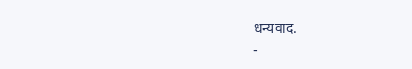धन्यवाद.
-